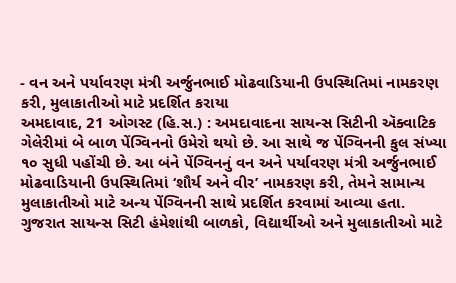- વન અને પર્યાવરણ મંત્રી અર્જુનભાઈ મોઢવાડિયાની ઉપસ્થિતિમાં નામકરણ કરી, મુલાકાતીઓ માટે પ્રદર્શિત કરાયા
અમદાવાદ, 21 ઓગસ્ટ (હિ.સ.) : અમદાવાદના સાયન્સ સિટીની ઍક્વાટિક ગેલેરીમાં બે બાળ પેંગ્વિનનો ઉમેરો થયો છે. આ સાથે જ પેંગ્વિનની કુલ સંખ્યા ૧૦ સુધી પહોંચી છે. આ બંને પેંગ્વિનનું વન અને પર્યાવરણ મંત્રી અર્જુનભાઈ મોઢવાડિયાની ઉપસ્થિતિમાં ‘શૌર્ય અને વીર’ નામકરણ કરી, તેમને સામાન્ય મુલાકાતીઓ માટે અન્ય પેંગ્વિનની સાથે પ્રદર્શિત કરવામાં આવ્યા હતા.
ગુજરાત સાયન્સ સિટી હંમેશાંથી બાળકો, વિદ્યાર્થીઓ અને મુલાકાતીઓ માટે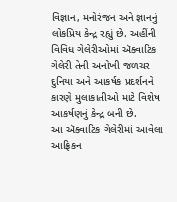વિજ્ઞાન, મનોરંજન અને જ્ઞાનનું લોકપ્રિય કેન્દ્ર રહ્યું છે. અહીંની વિવિધ ગેલેરીઓમાં ઍક્વાટિક ગેલેરી તેની અનોખી જળચર દુનિયા અને આકર્ષક પ્રદર્શનને કારણે મુલાકાતીઓ માટે વિશેષ આકર્ષણનું કેન્દ્ર બની છે.
આ ઍક્વાટિક ગેલેરીમાં આવેલા આફ્રિકન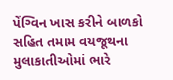પેંગ્વિન ખાસ કરીને બાળકો સહિત તમામ વયજૂથના મુલાકાતીઓમાં ભારે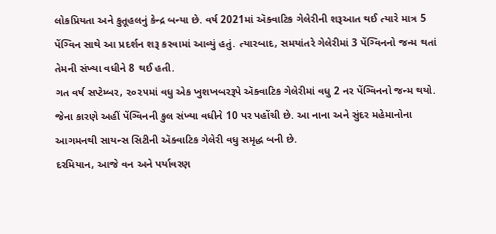લોકપ્રિયતા અને કુતૂહલનું કેન્દ્ર બન્યા છે. વર્ષ 2021માં ઍક્વાટિક ગેલેરીની શરૂઆત થઈ ત્યારે માત્ર 5 પેંગ્વિન સાથે આ પ્રદર્શન શરૂ કરવામાં આવ્યું હતું. ત્યારબાદ, સમયાંતરે ગેલેરીમાં 3 પેંગ્વિનનો જન્મ થતાં તેમની સંખ્યા વધીને 8 થઈ હતી.
ગત વર્ષ સપ્ટેમ્બર, ૨૦૨૫માં વધુ એક ખુશખબરરૂપે ઍક્વાટિક ગેલેરીમાં વધુ 2 નર પેંગ્વિનનો જન્મ થયો. જેના કારણે અહીં પેંગ્વિનની કુલ સંખ્યા વધીને 10 પર પહોંચી છે. આ નાના અને સુંદર મહેમાનોના આગમનથી સાયન્સ સિટીની ઍક્વાટિક ગેલેરી વધુ સમૃદ્ધ બની છે.
દરમિયાન, આજે વન અને પર્યાવરણ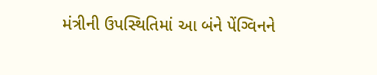મંત્રીની ઉપસ્થિતિમાં આ બંને પેંગ્વિનને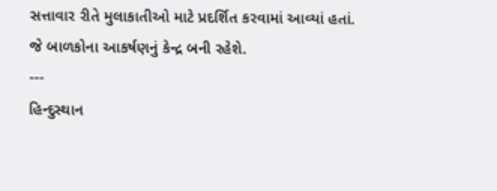સત્તાવાર રીતે મુલાકાતીઓ માટે પ્રદર્શિત કરવામાં આવ્યાં હતાં. જે બાળકોના આકર્ષણનું કેન્દ્ર બની રહેશે.
---
હિન્દુસ્થાન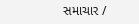સમાચાર /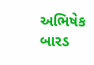અભિષેક બારડ